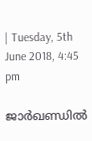| Tuesday, 5th June 2018, 4:45 pm

ജാര്‍ഖണ്ഡില്‍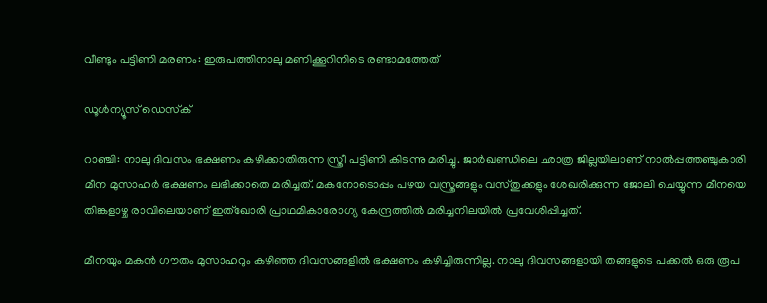വീണ്ടും പട്ടിണി മരണം: ഇരുപത്തിനാലു മണിക്കൂറിനിടെ രണ്ടാമത്തേത്

ഡൂള്‍ന്യൂസ് ഡെസ്‌ക്

റാഞ്ചി: നാലു ദിവസം ഭക്ഷണം കഴിക്കാതിരുന്ന സ്ത്രീ പട്ടിണി കിടന്നു മരിച്ചു. ജാര്‍ഖണ്ഡിലെ ഛാത്ര ജില്ലയിലാണ് നാല്‍പ്പത്തഞ്ചുകാരി മീന മുസാഹര്‍ ഭക്ഷണം ലഭിക്കാതെ മരിച്ചത്. മകനോടൊപ്പം പഴയ വസ്ത്രങ്ങളും വസ്തുക്കളും ശേഖരിക്കുന്ന ജോലി ചെയ്യുന്ന മീനയെ തിങ്കളാഴ്ച രാവിലെയാണ് ഇത്ഖോരി പ്രാഥമികാരോഗ്യ കേന്ദ്രത്തില്‍ മരിച്ചനിലയില്‍ പ്രവേശിപ്പിച്ചത്.

മീനയും മകന്‍ ഗൗതം മുസാഹറും കഴിഞ്ഞ ദിവസങ്ങളില്‍ ഭക്ഷണം കഴിച്ചിരുന്നില്ല. നാലു ദിവസങ്ങളായി തങ്ങളുടെ പക്കല്‍ ഒരു രൂപ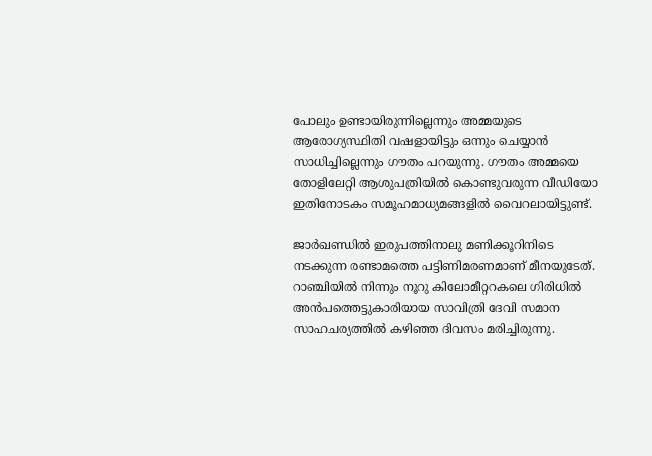പോലും ഉണ്ടായിരുന്നില്ലെന്നും അമ്മയുടെ ആരോഗ്യസ്ഥിതി വഷളായിട്ടും ഒന്നും ചെയ്യാന്‍ സാധിച്ചില്ലെന്നും ഗൗതം പറയുന്നു. ഗൗതം അമ്മയെ തോളിലേറ്റി ആശുപത്രിയില്‍ കൊണ്ടുവരുന്ന വീഡിയോ ഇതിനോടകം സമൂഹമാധ്യമങ്ങളില്‍ വൈറലായിട്ടുണ്ട്.

ജാര്‍ഖണ്ഡില്‍ ഇരുപത്തിനാലു മണിക്കൂറിനിടെ നടക്കുന്ന രണ്ടാമത്തെ പട്ടിണിമരണമാണ് മീനയുടേത്. റാഞ്ചിയില്‍ നിന്നും നൂറു കിലോമീറ്ററകലെ ഗിരിധില്‍ അന്‍പത്തെട്ടുകാരിയായ സാവിത്രി ദേവി സമാന സാഹചര്യത്തില്‍ കഴിഞ്ഞ ദിവസം മരിച്ചിരുന്നു.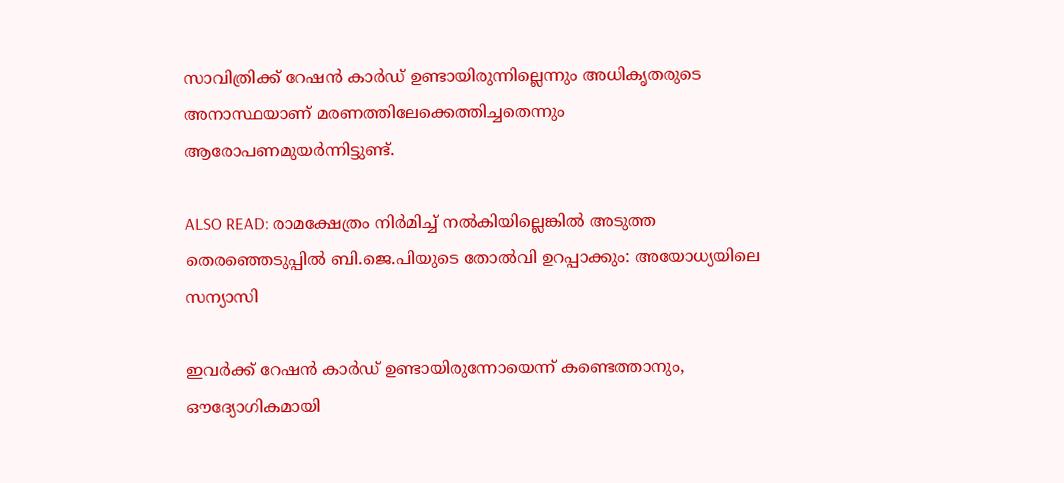സാവിത്രിക്ക് റേഷന്‍ കാര്‍ഡ് ഉണ്ടായിരുന്നില്ലെന്നും അധികൃതരുടെ അനാസ്ഥയാണ് മരണത്തിലേക്കെത്തിച്ചതെന്നും ആരോപണമുയര്‍ന്നിട്ടുണ്ട്.

ALSO READ: രാമക്ഷേത്രം നിര്‍മിച്ച് നല്‍കിയില്ലെങ്കില്‍ അടുത്ത തെരഞ്ഞെടുപ്പില്‍ ബി.ജെ.പിയുടെ തോല്‍വി ഉറപ്പാക്കും: അയോധ്യയിലെ സന്യാസി

ഇവര്‍ക്ക് റേഷന്‍ കാര്‍ഡ് ഉണ്ടായിരുന്നോയെന്ന് കണ്ടെത്താനും, ഔദ്യോഗികമായി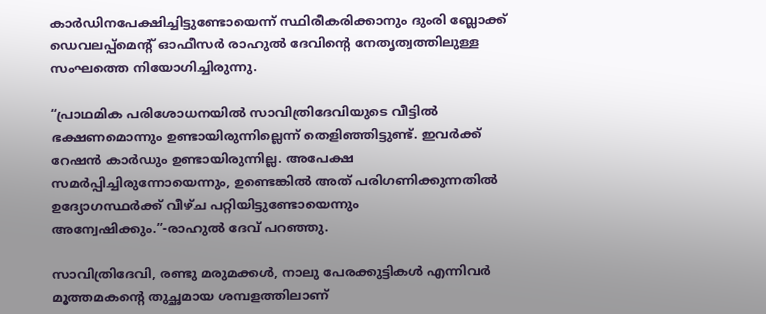കാര്‍ഡിനപേക്ഷിച്ചിട്ടുണ്ടോയെന്ന് സ്ഥിരീകരിക്കാനും ദുംരി ബ്ലോക്ക് ഡെവലപ്പ്മെന്റ് ഓഫീസര്‍ രാഹുല്‍ ദേവിന്റെ നേതൃത്വത്തിലുള്ള സംഘത്തെ നിയോഗിച്ചിരുന്നു.

“പ്രാഥമിക പരിശോധനയില്‍ സാവിത്രിദേവിയുടെ വീട്ടില്‍ ഭക്ഷണമൊന്നും ഉണ്ടായിരുന്നില്ലെന്ന് തെളിഞ്ഞിട്ടുണ്ട്. ഇവര്‍ക്ക് റേഷന്‍ കാര്‍ഡും ഉണ്ടായിരുന്നില്ല. അപേക്ഷ സമര്‍പ്പിച്ചിരുന്നോയെന്നും, ഉണ്ടെങ്കില്‍ അത് പരിഗണിക്കുന്നതില്‍ ഉദ്യോഗസ്ഥര്‍ക്ക് വീഴ്ച പറ്റിയിട്ടുണ്ടോയെന്നും അന്വേഷിക്കും.”-രാഹുല്‍ ദേവ് പറഞ്ഞു.

സാവിത്രിദേവി, രണ്ടു മരുമക്കള്‍, നാലു പേരക്കുട്ടികള്‍ എന്നിവര്‍ മൂത്തമകന്റെ തുച്ഛമായ ശമ്പളത്തിലാണ്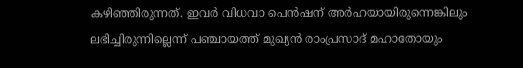കഴിഞ്ഞിരുന്നത്. ഇവര്‍ വിധവാ പെന്‍ഷന് അര്‍ഹയായിരുന്നെങ്കിലും ലഭിച്ചിരുന്നില്ലെന്ന് പഞ്ചായത്ത് മുഖ്യന്‍ രാംപ്രസാദ് മഹാതോയും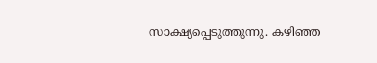സാക്ഷ്യപ്പെടുത്തുന്നു. കഴിഞ്ഞ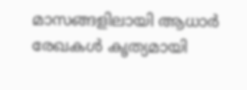മാസങ്ങളിലായി ആധാര്‍ രേഖകള്‍ കൃത്യമായി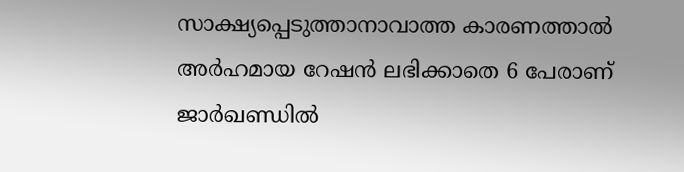സാക്ഷ്യപ്പെടുത്താനാവാത്ത കാരണത്താല്‍ അര്‍ഹമായ റേഷന്‍ ലഭിക്കാതെ 6 പേരാണ് ജാര്‍ഖണ്ഡില്‍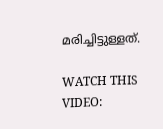മരിച്ചിട്ടുള്ളത്.

WATCH THIS VIDEO: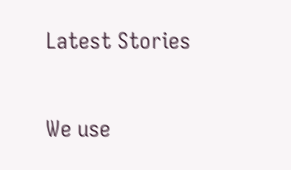Latest Stories

We use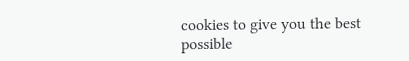cookies to give you the best possible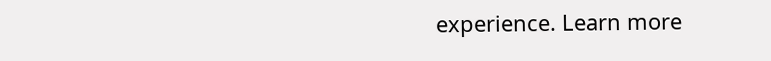experience. Learn more